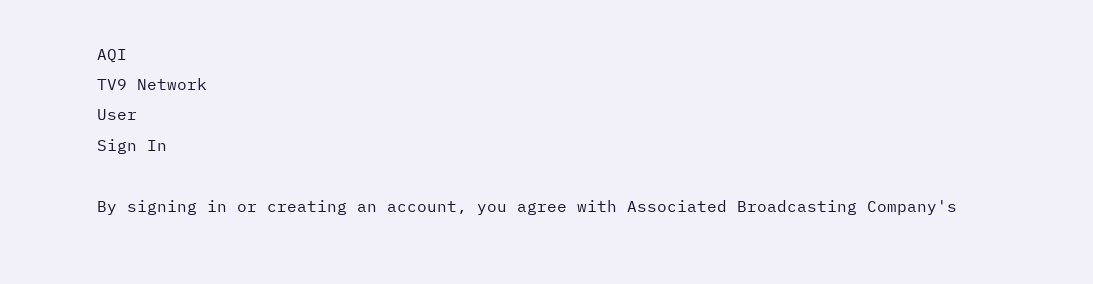AQI
TV9 Network
User
Sign In

By signing in or creating an account, you agree with Associated Broadcasting Company's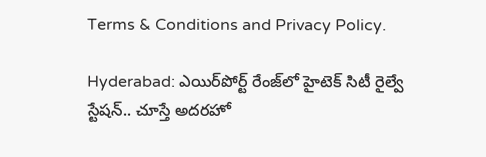Terms & Conditions and Privacy Policy.

Hyderabad: ఎయిర్‌పోర్ట్ రేంజ్‌లో హైటెక్ సిటీ రైల్వే స్టేషన్.. చూస్తే అదరహో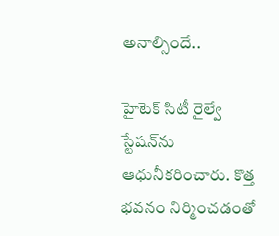అనాల్సిందే..

హైటెక్ సిటీ రైల్వే స్టేషన్‌ను ఆధునీకరించారు. కొత్త భవనం నిర్మించడంతో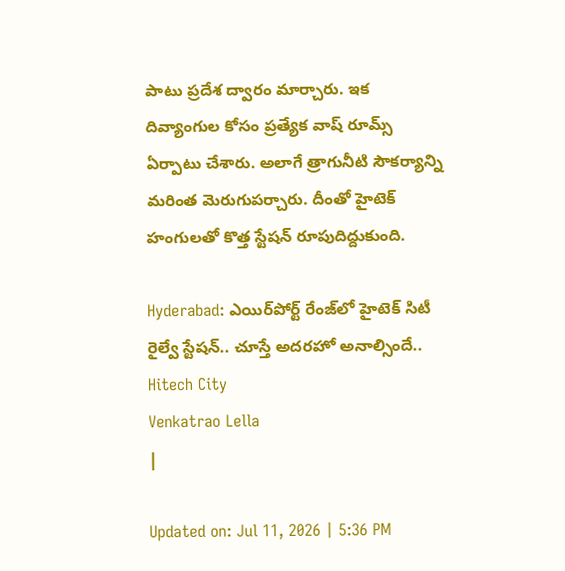పాటు ప్రదేశ ద్వారం మార్చారు. ఇక దివ్యాంగుల కోసం ప్రత్యేక వాష్ రూమ్స్ ఏర్పాటు చేశారు. అలాగే త్రాగునీటి సౌకర్యాన్ని మరింత మెరుగుపర్చారు. దీంతో హైటెక్ హంగులతో కొత్త స్టేషన్ రూపుదిద్దుకుంది.

Hyderabad: ఎయిర్‌పోర్ట్ రేంజ్‌లో హైటెక్ సిటీ రైల్వే స్టేషన్.. చూస్తే అదరహో అనాల్సిందే..
Hitech City
Venkatrao Lella
|

Updated on: Jul 11, 2026 | 5:36 PM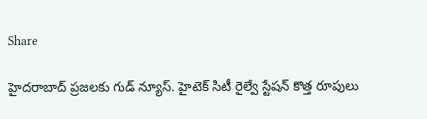Share

హైదరాబాద్ ప్రజలకు గుడ్ న్యూస్. హైటెక్ సిటీ రైల్వే స్టేషన్ కొత్త రూపులు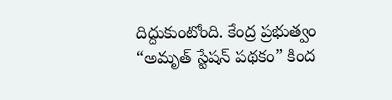దిద్దుకుంటోంది. కేంద్ర ప్రభుత్వం “అమృత్ స్టేషన్ పథకం” కింద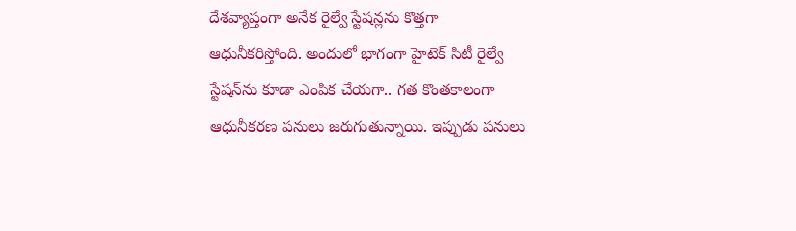దేశవ్యాప్తంగా అనేక రైల్వే స్టేషన్లను కొత్తగా ఆధునీకరిస్తోంది. అందులో భాగంగా హైటెక్ సిటీ రైల్వే స్టేషన్‌ను కూడా ఎంపిక చేయగా.. గత కొంతకాలంగా ఆధునీకరణ పనులు జరుగుతున్నాయి. ఇప్పుడు పనులు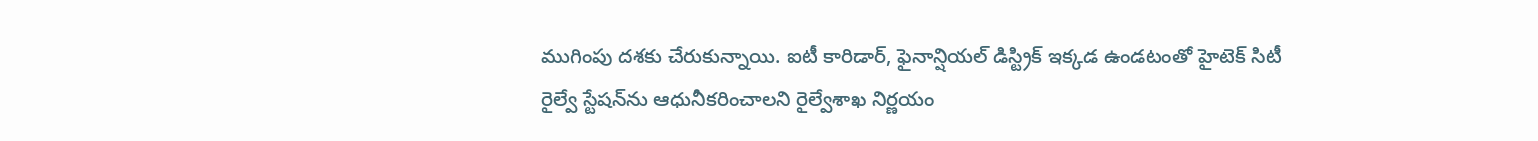ముగింపు దశకు చేరుకున్నాయి. ఐటీ కారిడార్, ఫైనాన్షియల్ డిస్ట్రిక్‌ ఇక్కడ ఉండటంతో హైటెక్ సిటీ రైల్వే స్టేషన్‌ను ఆధునీకరించాలని రైల్వేశాఖ నిర్ణయం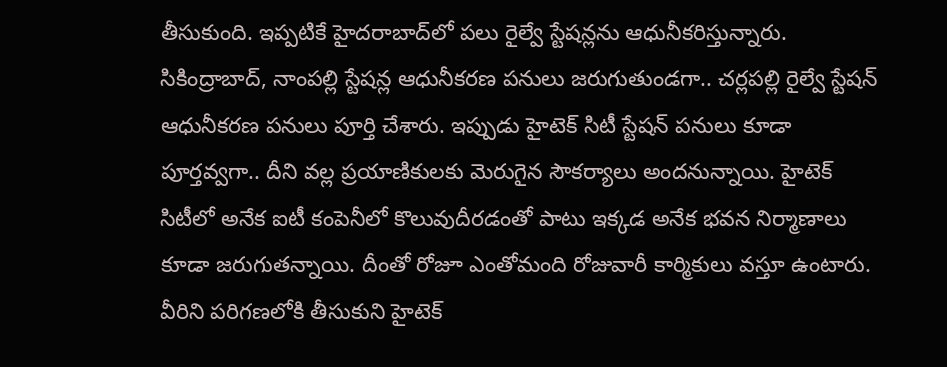తీసుకుంది. ఇప్పటికే హైదరాబాద్‌లో పలు రైల్వే స్టేషన్లను ఆధునీకరిస్తున్నారు. సికింద్రాబాద్, నాంపల్లి స్టేషన్ల ఆధునీకరణ పనులు జరుగుతుండగా.. చర్లపల్లి రైల్వే స్టేషన్ ఆధునీకరణ పనులు పూర్తి చేశారు. ఇప్పుడు హైటెక్ సిటీ స్టేషన్ పనులు కూడా పూర్తవ్వగా.. దీని వల్ల ప్రయాణికులకు మెరుగైన సౌకర్యాలు అందనున్నాయి. హైటెక్ సిటీలో అనేక ఐటీ కంపెనీలో కొలువుదీరడంతో పాటు ఇక్కడ అనేక భవన నిర్మాణాలు కూడా జరుగుతన్నాయి. దీంతో రోజూ ఎంతోమంది రోజువారీ కార్మికులు వస్తూ ఉంటారు. వీరిని పరిగణలోకి తీసుకుని హైటెక్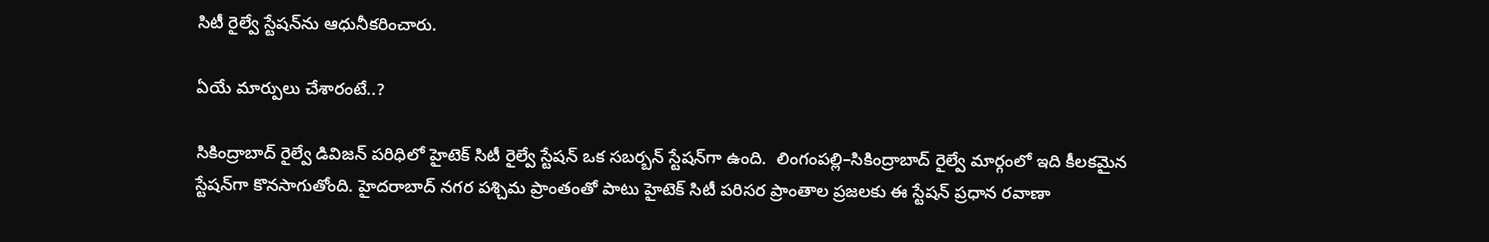సిటీ రైల్వే స్టేషన్‌ను ఆధునీకరించారు.

ఏయే మార్పులు చేశారంటే..?

సికింద్రాబాద్ రైల్వే డివిజన్ పరిధిలో హైటెక్ సిటీ రైల్వే స్టేషన్ ఒక సబర్బన్ స్టేషన్‌గా ఉంది.  లింగంపల్లి–సికింద్రాబాద్ రైల్వే మార్గంలో ఇది కీలకమైన స్టేషన్‌గా కొనసాగుతోంది. హైదరాబాద్ నగర పశ్చిమ ప్రాంతంతో పాటు హైటెక్ సిటీ పరిసర ప్రాంతాల ప్రజలకు ఈ స్టేషన్ ప్రధాన రవాణా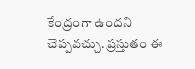కేంద్రంగా ఉందని చెప్పవచ్చు. ప్రస్తుతం ఈ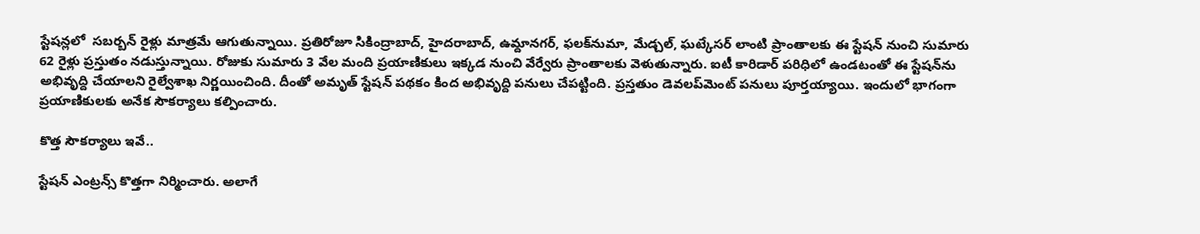స్టేషన్లలో  సబర్బన్ రైళ్లు మాత్రమే ఆగుతున్నాయి. ప్రతిరోజూ సికింద్రాబాద్, హైదరాబాద్, ఉమ్దానగర్, ఫలక్‌నుమా, మేడ్చల్, ఘట్కేసర్ లాంటి ప్రాంతాలకు ఈ స్టేషన్ నుంచి సుమారు 62 రైళ్లు ప్రస్తుతం నడుస్తున్నాయి. రోజుకు సుమారు 3 వేల మంది ప్రయాణికులు ఇక్కడ నుంచి వేర్వేరు ప్రాంతాలకు వెళుతున్నారు. ఐటీ కారిడార్‌ పరిధిలో ఉండటంతో ఈ స్టేషన్‌ను అభివృద్ది చేయాలని రైల్వేశాఖ నిర్ణయించింది. దీంతో అమృత్ స్టేషన్ పథకం కింద అభివృద్ది పనులు చేపట్టింది. ప్రస్తతుం డెవలప్‌మెంట్ పనులు పూర్తయ్యాయి. ఇందులో భాగంగా ప్రయాణికులకు అనేక సౌకర్యాలు కల్పించారు.

కొత్త సౌకర్యాలు ఇవే..

స్టేషన్ ఎంట్రన్స్ కొత్తగా నిర్మించారు. అలాగే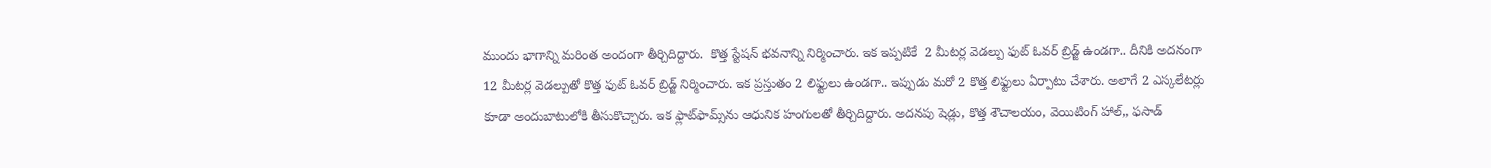ముందు భాగాన్ని మరింత అందంగా తీర్చిదిద్దారు.  కొత్త స్టేషన్ భవనాన్ని నిర్మించారు. ఇక ఇప్పటికే  2 మీటర్ల వెడల్పు ఫుట్ ఓవర్ బ్రిడ్జ్ ఉండగా.. దీనికి అదనంగా 12 మీటర్ల వెడల్పుతో కొత్త ఫుట్ ఓవర్ బ్రిడ్జ్ నిర్మించారు. ఇక ప్రస్తుతం 2 లిఫ్టులు ఉండగా.. ఇప్పుడు మరో 2 కొత్త లిఫ్టులు ఏర్పాటు చేశారు. అలాగే 2 ఎస్కలేటర్లు కూడా అందుబాటులోకి తీసుకొచ్చారు. ఇక ఫ్లాట్‌ఫామ్స్‌ను ఆధునిక హంగులతో తీర్చిదిద్దారు. అదనపు షెడ్లు, కొత్త శౌచాలయం, వెయిటింగ్ హాల్,, ఫసాడ్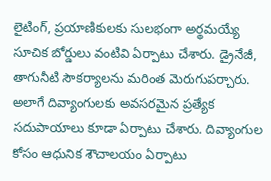లైటింగ్, ప్రయాణికులకు సులభంగా అర్థమయ్యే సూచిక బోర్డులు వంటివి ఏర్పాటు చేశారు. డ్రైనేజీ, తాగునీటి సౌకర్యాలను మరింత మెరుగుపర్చారు. అలాగే దివ్యాంగులకు అవసరమైన ప్రత్యేక సదుపాయాలు కూడా ఏర్పాటు చేశారు. దివ్యాంగుల కోసం ఆధునిక శౌచాలయం ఏర్పాటు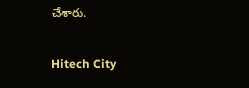చేశారు.

Hitech City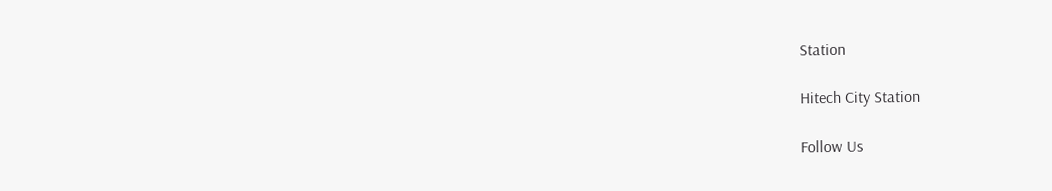Station

Hitech City Station

Follow Us